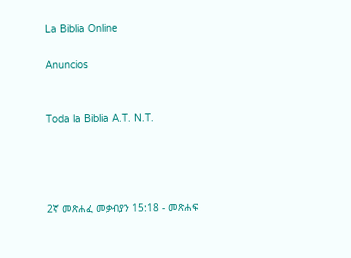La Biblia Online

Anuncios


Toda la Biblia A.T. N.T.




2ኛ መጽሐፈ መቃብያን 15:18 - መጽሐፍ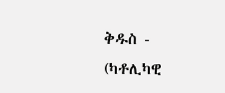ቅዱስ - (ካቶሊካዊ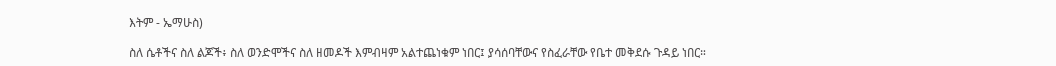እትም - ኤማሁስ)

ስለ ሴቶችና ስለ ልጆች፥ ስለ ወንድሞችና ስለ ዘመዶች እምብዛም አልተጨነቁም ነበር፤ ያሳሰባቸውና የስፈራቸው የቤተ መቅደሱ ጉዳይ ነበር።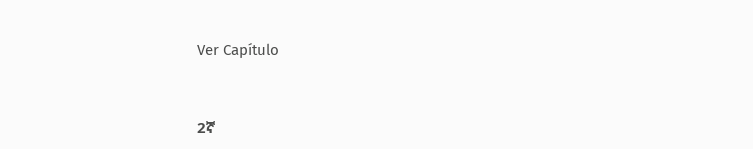Ver Capítulo



2ኛ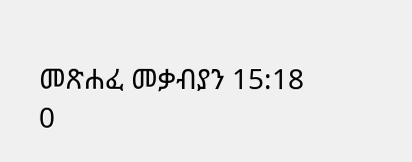መጽሐፈ መቃብያን 15:18
0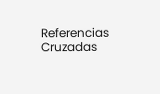Referencias Cruzadas